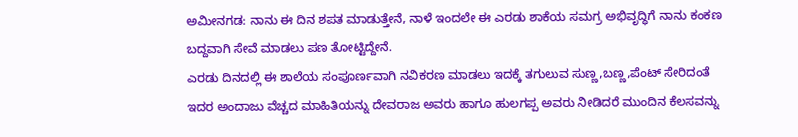ಅಮೀನಗಡ: ನಾನು ಈ ದಿನ ಶಪತ ಮಾಡುತ್ತೇನೆ, ನಾಳೆ ಇಂದಲೇ ಈ ಎರಡು ಶಾಕೆಯ ಸಮಗ್ರ ಅಭಿವೃದ್ಧಿಗೆ ನಾನು ಕಂಕಣ ಬದ್ದವಾಗಿ ಸೇವೆ ಮಾಡಲು ಪಣ ತೋಟ್ಟಿದ್ದೇನೆ.
ಎರಡು ದಿನದಲ್ಲಿ ಈ ಶಾಲೆಯ ಸಂಪೂರ್ಣವಾಗಿ ನವಿಕರಣ ಮಾಡಲು ಇದಕ್ಕೆ ತಗುಲುವ ಸುಣ್ಣ,ಬಣ್ಣ,ಪೆಂಟ್ ಸೇರಿದಂತೆ ಇದರ ಅಂದಾಜು ವೆಚ್ಚದ ಮಾಹಿತಿಯನ್ನು ದೇವರಾಜ ಅವರು ಹಾಗೂ ಹುಲಗಪ್ಪ ಅವರು ನೀಡಿದರೆ ಮುಂದಿನ ಕೆಲಸವನ್ನು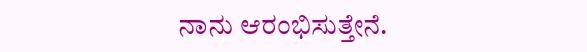ನಾನು ಆರಂಭಿಸುತ್ತೇನೆ.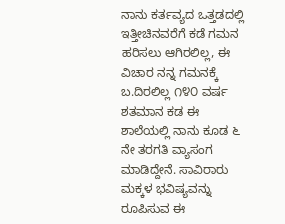ನಾನು ಕರ್ತವ್ಯದ ಒತ್ತಡದಲ್ಲಿ ಇತ್ತೀಚಿನವರೆಗೆ ಕಡೆ ಗಮನ ಹರಿಸಲು ಆಗಿರಲಿಲ್ಲ, ಈ ವಿಚಾರ ನನ್ನ ಗಮನಕ್ಕೆ ಬ.ದಿರಲಿಲ್ಲ ೧೪೦ ವರ್ಷ ಶತಮಾನ ಕಡ ಈ ಶಾಲೆಯಲ್ಲಿ ನಾನು ಕೂಡ ೬ ನೇ ತರಗತಿ ವ್ಯಾಸಂಗ ಮಾಡಿದ್ದೇನೆ. ಸಾವಿರಾರು ಮಕ್ಕಳ ಭವಿಷ್ಯವನ್ನು ರೂಪಿಸುವ ಈ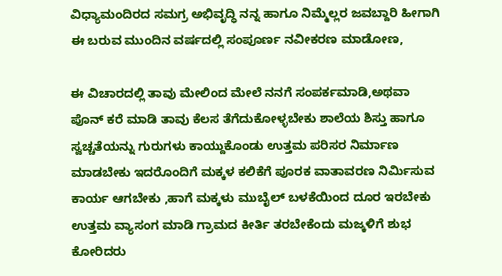ವಿಧ್ಯಾಮಂದಿರದ ಸಮಗ್ರ ಅಭಿವೃದ್ಧಿ ನನ್ನ ಹಾಗೂ ನಿಮ್ಮೆಲ್ಲರ ಜವಬ್ದಾರಿ ಹೀಗಾಗಿ ಈ ಬರುವ ಮುಂದಿನ ವರ್ಷದಲ್ಲಿ ಸಂಪೂರ್ಣ ನವೀಕರಣ ಮಾಡೋಣ,

ಈ ವಿಚಾರದಲ್ಲಿ ತಾವು ಮೇಲಿಂದ ಮೇಲೆ ನನಗೆ ಸಂಪರ್ಕಮಾಡಿ,ಅಥವಾ ಪೊನ್ ಕರೆ ಮಾಡಿ ತಾವು ಕೆಲಸ ತೆಗೆದುಕೋಳ್ಳಬೇಕು ಶಾಲೆಯ ಶಿಸ್ತು ಹಾಗೂ ಸ್ವಚ್ಚತೆಯನ್ನು ಗುರುಗಳು ಕಾಯ್ದುಕೊಂಡು ಉತ್ತಮ ಪರಿಸರ ನಿರ್ಮಾಣ ಮಾಡಬೇಕು ಇದರೊಂದಿಗೆ ಮಕ್ಕಳ ಕಲಿಕೆಗೆ ಪೂರಕ ವಾತಾವರಣ ನಿರ್ಮಿಸುವ ಕಾರ್ಯ ಆಗಬೇಕು ,ಹಾಗೆ ಮಕ್ಕಳು ಮುಬೈಲ್ ಬಳಕೆಯಿಂದ ದೂರ ಇರಬೇಕು ಉತ್ತಮ ವ್ಯಾಸಂಗ ಮಾಡಿ ಗ್ರಾಮದ ಕೀರ್ತಿ ತರಬೇಕೆಂದು ಮಜ್ಕಳಿಗೆ ಶುಭ ಕೋರಿದರು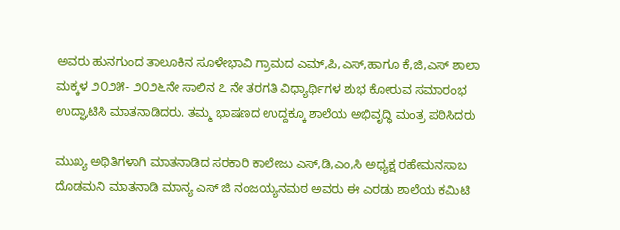ಅವರು ಹುನಗುಂದ ತಾಲೂಕಿನ ಸೂಳೇಭಾವಿ ಗ್ರಾಮದ ಎಮ್,ಪಿ,ಎಸ್,ಹಾಗೂ ಕೆ,ಜಿ,ಎಸ್ ಶಾಲಾ ಮಕ್ಕಳ ೨೦೨೫- ೨೦೨೬ನೇ ಸಾಲಿನ ೭ ನೇ ತರಗತಿ ವಿಧ್ಯಾರ್ಥಿಗಳ ಶುಭ ಕೋರುವ ಸಮಾರಂಭ ಉದ್ಘಾಟಿಸಿ ಮಾತನಾಡಿದರು. ತಮ್ಮ ಭಾಷಣದ ಉದ್ದಕ್ಕೂ ಶಾಲೆಯ ಅಭಿವೃದ್ಧಿ ಮಂತ್ರ ಪಠಿಸಿದರು

ಮುಖ್ಯ ಅಥಿತಿಗಳಾಗಿ ಮಾತನಾಡಿದ ಸರಕಾರಿ ಕಾಲೇಜು ಎಸ್,ಡಿ,ಎಂ,ಸಿ ಅಧ್ಯಕ್ಷ ರಹೇಮನಸಾಬ ದೊಡಮನಿ ಮಾತನಾಡಿ ಮಾನ್ಯ ಎಸ್ ಜಿ ನಂಜಯ್ಯನಮಠ ಅವರು ಈ ಎರಡು ಶಾಲೆಯ ಕಮಿಟಿ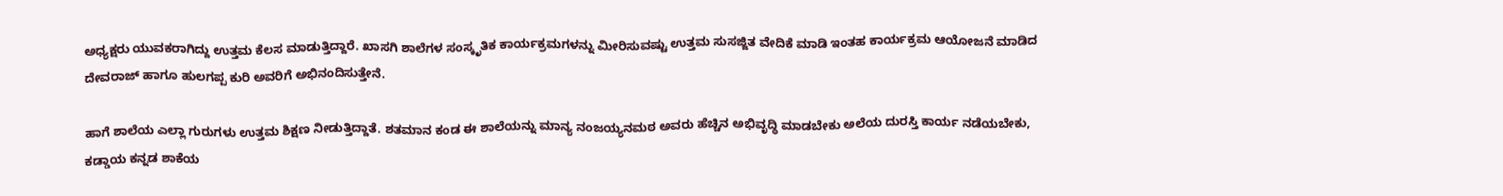ಅಧ್ಯಕ್ಷರು ಯುವಕರಾಗಿದ್ದು ಉತ್ತಮ ಕೆಲಸ ಮಾಡುತ್ತಿದ್ದಾರೆ. ಖಾಸಗಿ ಶಾಲೆಗಳ ಸಂಸ್ಕೃತಿಕ ಕಾರ್ಯಕ್ರಮಗಳನ್ನು ಮೀರಿಸುವಷ್ಟು ಉತ್ತಮ ಸುಸಜ್ಜಿತ ವೇದಿಕೆ ಮಾಡಿ ಇಂತಹ ಕಾರ್ಯಕ್ರಮ ಆಯೋಜನೆ ಮಾಡಿದ ದೇವರಾಜ್ ಹಾಗೂ ಹುಲಗಪ್ಪ ಕುರಿ ಅವರಿಗೆ ಅಭಿನಂದಿಸುತ್ತೇನೆ.

ಹಾಗೆ ಶಾಲೆಯ ಎಲ್ಲಾ ಗುರುಗಳು ಉತ್ತಮ ಶಿಕ್ಷಣ ನೀಡುತ್ತಿದ್ದಾತೆ. ಶತಮಾನ ಕಂಡ ಈ ಶಾಲೆಯನ್ನು ಮಾನ್ಯ ನಂಜಯ್ಯನಮಠ ಅವರು ಹೆಚ್ಚಿನ ಅಭಿವೃದ್ಧಿ ಮಾಡಬೇಕು ಅಲೆಯ ದುರಸ್ತಿ ಕಾರ್ಯ ನಡೆಯಬೇಕು, ಕಡ್ಡಾಯ ಕನ್ನಡ ಶಾಕೆಯ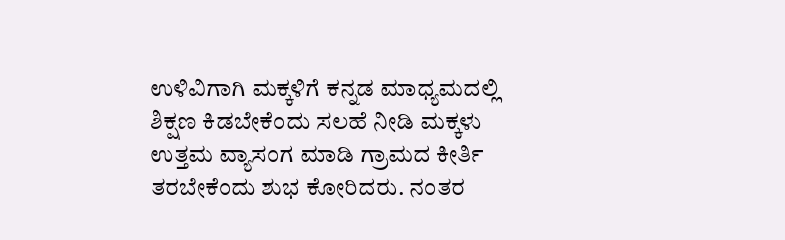ಉಳಿವಿಗಾಗಿ ಮಕ್ಕಳಿಗೆ ಕನ್ನಡ ಮಾಧ್ಯಮದಲ್ಲಿ ಶಿಕ್ಷಣ ಕಿಡಬೇಕೆಂದು ಸಲಹೆ ನೀಡಿ ಮಕ್ಕಳು ಉತ್ತಮ ವ್ಯಾಸಂಗ ಮಾಡಿ ಗ್ರಾಮದ ಕೀರ್ತಿ ತರಬೇಕೆಂದು ಶುಭ ಕೋರಿದರು. ನಂತರ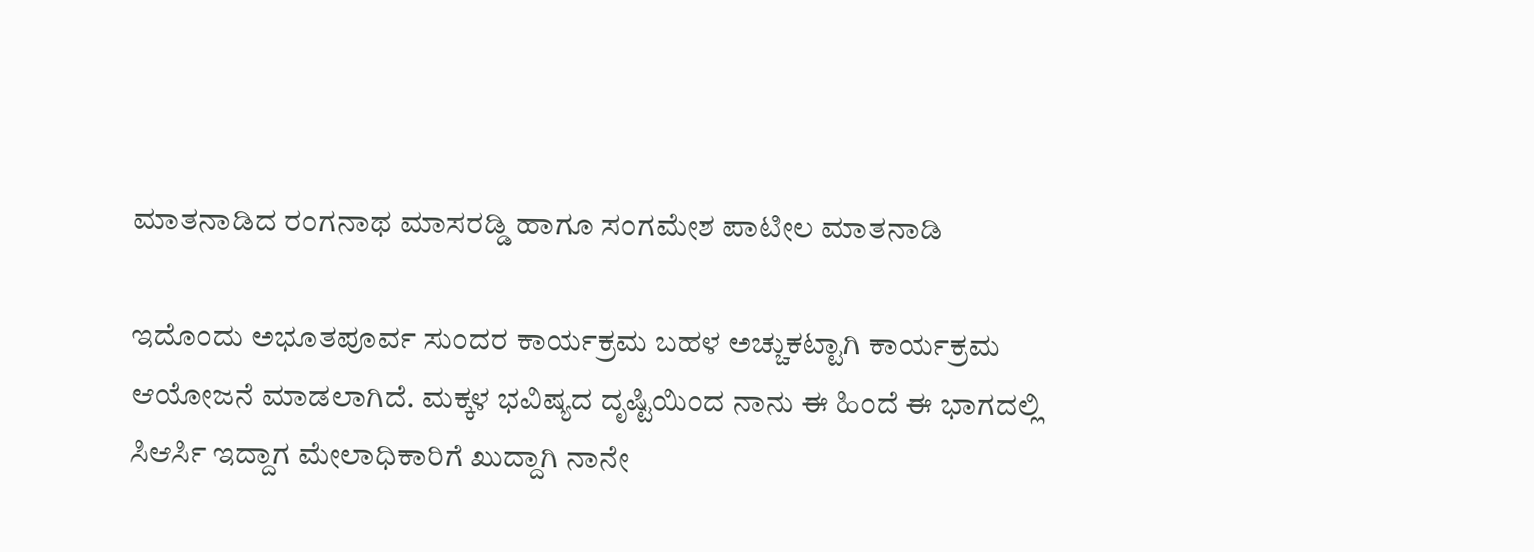ಮಾತನಾಡಿದ ರಂಗನಾಥ ಮಾಸರಡ್ಡಿ ಹಾಗೂ ಸಂಗಮೇಶ ಪಾಟೀಲ ಮಾತನಾಡಿ

ಇದೊಂದು ಅಭೂತಪೂರ್ವ ಸುಂದರ ಕಾರ್ಯಕ್ರಮ ಬಹಳ ಅಚ್ಚುಕಟ್ಟಾಗಿ ಕಾರ್ಯಕ್ರಮ ಆಯೋಜನೆ ಮಾಡಲಾಗಿದೆ. ಮಕ್ಕಳ ಭವಿಷ್ಯದ ದೃಷ್ಟಿಯಿಂದ ನಾನು ಈ ಹಿಂದೆ ಈ ಭಾಗದಲ್ಲಿ ಸಿಆರ್ಸಿ ಇದ್ದಾಗ ಮೇಲಾಧಿಕಾರಿಗೆ ಖುದ್ದಾಗಿ ನಾನೇ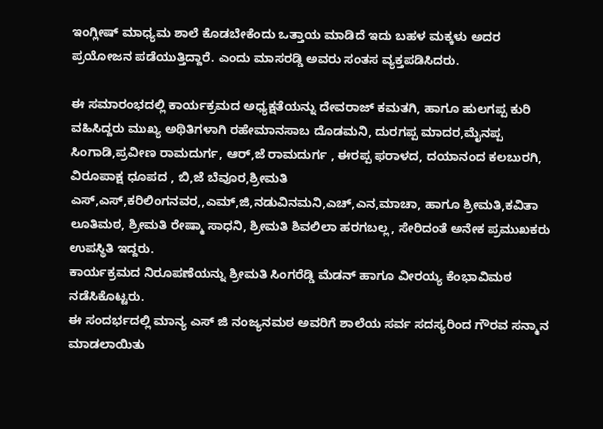ಇಂಗ್ಲೀಷ್ ಮಾಧ್ಯಮ ಶಾಲೆ ಕೊಡಬೇಕೆಂದು ಒತ್ತಾಯ ಮಾಡಿದೆ ಇದು ಬಹಳ ಮಕ್ಕಳು ಅದರ ಪ್ರಯೋಜನ ಪಡೆಯುತ್ತಿದ್ದಾರೆ. ಎಂದು ಮಾಸರಡ್ಡಿ ಅವರು ಸಂತಸ ವ್ಯಕ್ತಪಡಿಸಿದರು.

ಈ ಸಮಾರಂಭದಲ್ಲಿ ಕಾರ್ಯಕ್ರಮದ ಅಧ್ಯಕ್ಷತೆಯನ್ನು ದೇವರಾಜ್ ಕಮತಗಿ, ಹಾಗೂ ಹುಲಗಪ್ಪ ಕುರಿ ವಹಿಸಿದ್ದರು ಮುಖ್ಯ ಅಥಿತಿಗಳಾಗಿ ರಹೇಮಾನಸಾಬ ದೊಡಮನಿ, ದುರಗಪ್ಪ ಮಾದರ,ಮೈನಪ್ಪ ಸಿಂಗಾಡಿ,ಪ್ರವೀಣ ರಾಮದುರ್ಗ, ಆರ್,ಜೆ ರಾಮದುರ್ಗ , ಈರಪ್ಪ ಫರಾಳದ, ದಯಾನಂದ ಕಲಬುರಗಿ, ವಿರೂಪಾಕ್ಷ ಧೂಪದ , ಬಿ,ಜೆ ಬೆವೂರ,ಶ್ರೀಮತಿ ಎಸ್,ಎಸ್,ಕರಿಲಿಂಗನವರ,,ಎಮ್,ಜಿ,ನಡುವಿನಮನಿ,ಎಚ್,ಎನ,ಮಾಚಾ, ಹಾಗೂ ಶ್ರೀಮತಿ,ಕವಿತಾ ಲೂತಿಮಠ, ಶ್ರೀಮತಿ ರೇಷ್ಮಾ ಸಾಧನಿ, ಶ್ರೀಮತಿ ಶಿವಲಿಲಾ ಹರಗಬಲ್ಲ, ಸೇರಿದಂತೆ ಅನೇಕ ಪ್ರಮುಖಕರು ಉಪಸ್ಥಿತಿ ಇದ್ದರು.
ಕಾರ್ಯಕ್ರಮದ ನಿರೂಪಣೆಯನ್ನು ಶ್ರೀಮತಿ ಸಿಂಗರೆಡ್ಡಿ ಮೆಡನ್ ಹಾಗೂ ವೀರಯ್ಯ ಕೆಂಭಾವಿಮಠ ನಡೆಸಿಕೊಟ್ಟರು.
ಈ ಸಂದರ್ಭದಲ್ಲಿ ಮಾನ್ಯ ಎಸ್ ಜಿ ನಂಜ್ಯನಮಠ ಅವರಿಗೆ ಶಾಲೆಯ ಸರ್ವ ಸದಸ್ಯರಿಂದ ಗೌರವ ಸನ್ಮಾನ ಮಾಡಲಾಯಿತು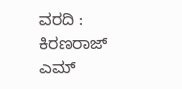ವರದಿ : ಕಿರಣರಾಜ್ ಎಮ್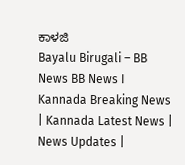ಕಾಳಜಿ
Bayalu Birugali – BB News BB News I Kannada Breaking News | Kannada Latest News | News Updates |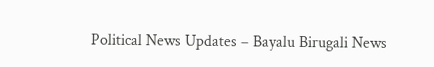Political News Updates – Bayalu Birugali News